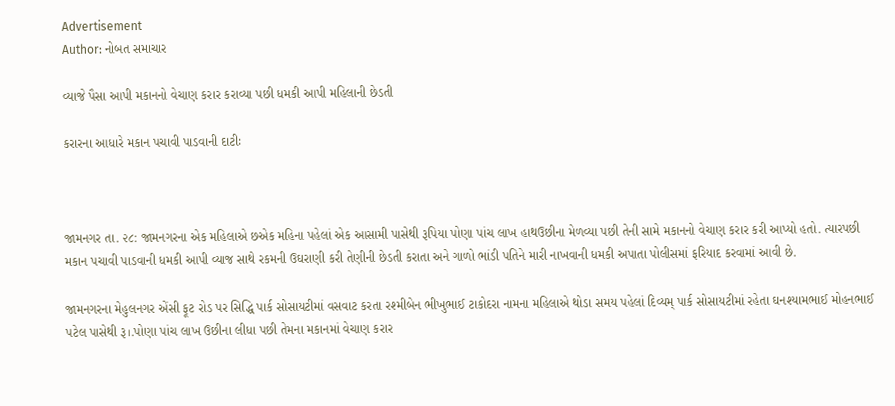Advertisement
Author: નોબત સમાચાર

વ્યાજે પૈસા આપી મકાનનો વેચાણ કરાર કરાવ્યા પછી ધમકી આપી મહિલાની છેડતી

કરારના આધારે મકાન પચાવી પાડવાની દાટીઃ



જામનગર તા. ૨૮: જામનગરના એક મહિલાએ છએક મહિના પહેલાં એક આસામી પાસેથી રૂપિયા પોણા પાંચ લાખ હાથઉછીના મેળવ્યા પછી તેની સામે મકાનનો વેચાણ કરાર કરી આપ્યો હતો. ત્યારપછી મકાન પચાવી પાડવાની ધમકી આપી વ્યાજ સાથે રકમની ઉઘરાણી કરી તેણીની છેડતી કરાતા અને ગાળો ભાંડી પતિને મારી નાખવાની ધમકી અપાતા પોલીસમાં ફરિયાદ કરવામાં આવી છે.

જામનગરના મેહુલનગર એંસી ફૂટ રોડ પર સિદ્ધિ પાર્ક સોસાયટીમાં વસવાટ કરતા રશ્મીબેન ભીખુભાઈ ટાકોદરા નામના મહિલાએ થોડા સમય પહેલાં દિવ્યમ્ પાર્ક સોસાયટીમાં રહેતા ઘનશ્યામભાઈ મોહનભાઈ પટેલ પાસેથી રૂ।.પોણા પાંચ લાખ ઉછીના લીધા પછી તેમના મકાનમાં વેચાણ કરાર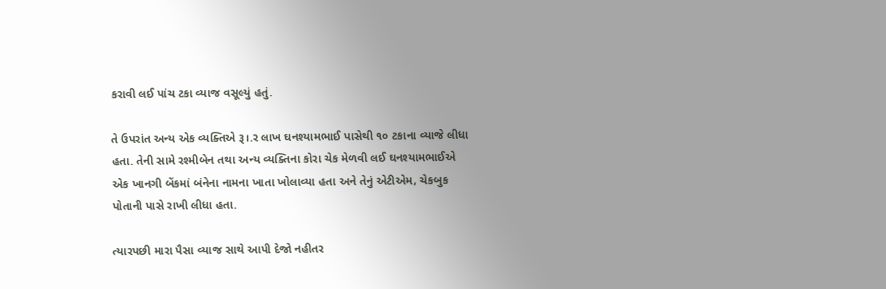કરાવી લઈ પાંચ ટકા વ્યાજ વસૂલ્યું હતું.

તે ઉપરાંત અન્ય એક વ્યક્તિએ રૂ।.ર લાખ ઘનશ્યામભાઈ પાસેથી ૧૦ ટકાના વ્યાજે લીધા હતા. તેની સામે રશ્મીબેન તથા અન્ય વ્યક્તિના કોરા ચેક મેળવી લઈ ઘનશ્યામભાઈએ એક ખાનગી બેંકમાં બંનેના નામના ખાતા ખોલાવ્યા હતા અને તેનું એટીએમ, ચેકબુક પોતાની પાસે રાખી લીધા હતા.

ત્યારપછી મારા પૈસા વ્યાજ સાથે આપી દેજો નહીતર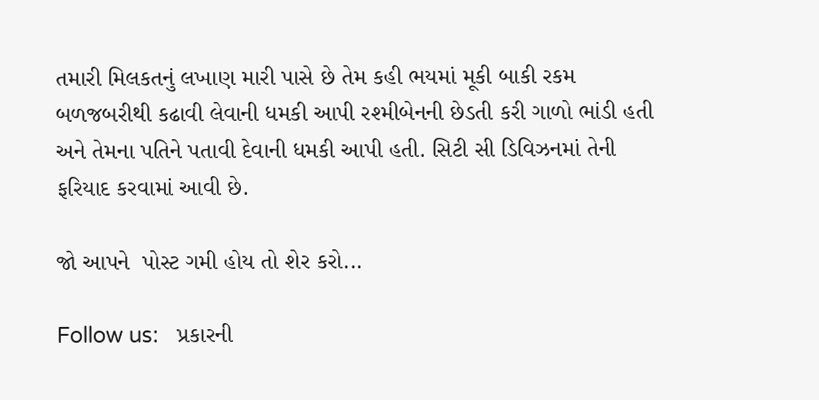તમારી મિલકતનું લખાણ મારી પાસે છે તેમ કહી ભયમાં મૂકી બાકી રકમ બળજબરીથી કઢાવી લેવાની ધમકી આપી રશ્મીબેનની છેડતી કરી ગાળો ભાંડી હતી અને તેમના પતિને પતાવી દેવાની ધમકી આપી હતી. સિટી સી ડિવિઝનમાં તેની ફરિયાદ કરવામાં આવી છે.

જો આપને  પોસ્ટ ગમી હોય તો શેર કરો...

Follow us:   પ્રકારની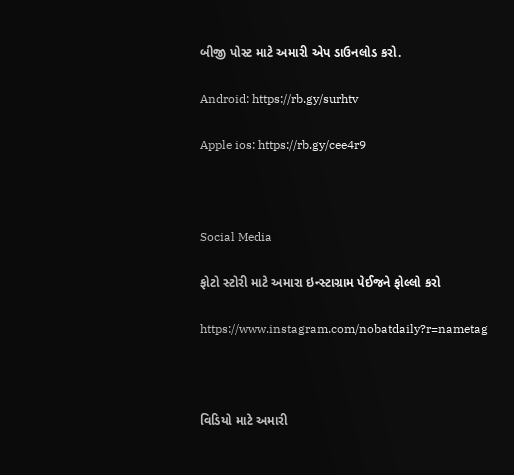બીજી પોસ્ટ માટે અમારી એપ ડાઉનલોડ કરો.

Android: https://rb.gy/surhtv

Apple ios: https://rb.gy/cee4r9



Social Media

ફોટો સ્ટોરી માટે અમારા ઇન્સ્ટાગ્રામ પેઈજને ફોલ્લો કરો

https://www.instagram.com/nobatdaily?r=nametag



વિડિયો માટે અમારી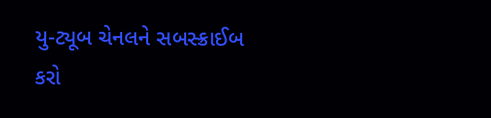યુ-ટ્યૂબ ચેનલને સબસ્ક્રાઈબ કરો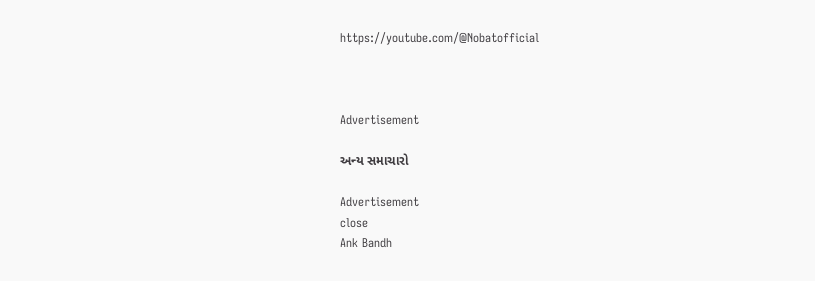https://youtube.com/@Nobatofficial



Advertisement

અન્ય સમાચારો

Advertisement
close
Ank Bandh